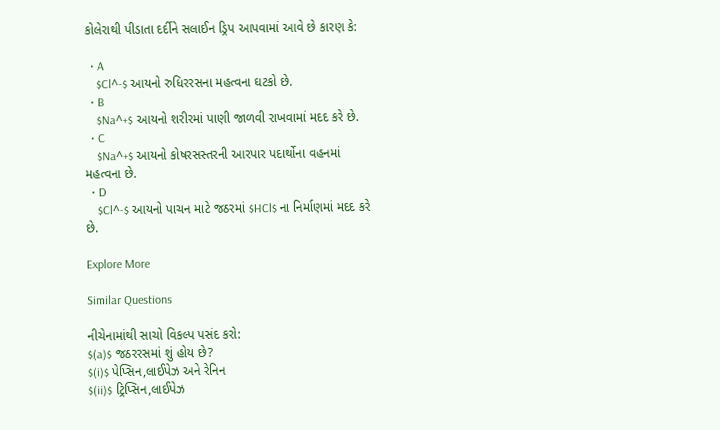કોલેરાથી પીડાતા દર્દીને સલાઈન ડ્રિપ આપવામાં આવે છે કારણ કે:

  • A
    $Cl^-$ આયનો રુધિરરસના મહત્વના ઘટકો છે.
  • B
    $Na^+$ આયનો શરીરમાં પાણી જાળવી રાખવામાં મદદ કરે છે.
  • C
    $Na^+$ આયનો કોષરસસ્તરની આરપાર પદાર્થોના વહનમાં મહત્વના છે.
  • D
    $Cl^-$ આયનો પાચન માટે જઠરમાં $HCl$ ના નિર્માણમાં મદદ કરે છે.

Explore More

Similar Questions

નીચેનામાંથી સાચો વિકલ્પ પસંદ કરો:
$(a)$ જઠરરસમાં શું હોય છે?
$(i)$ પેપ્સિન,લાઈપેઝ અને રેનિન
$(ii)$ ટ્રિપ્સિન,લાઈપેઝ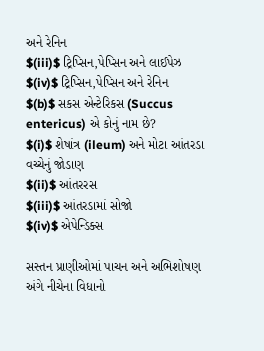અને રેનિન
$(iii)$ ટ્રિપ્સિન,પેપ્સિન અને લાઈપેઝ
$(iv)$ ટ્રિપ્સિન,પેપ્સિન અને રેનિન
$(b)$ સકસ એન્ટેરિકસ (Succus entericus) એ કોનું નામ છે?
$(i)$ શેષાંત્ર (ileum) અને મોટા આંતરડા વચ્ચેનું જોડાણ
$(ii)$ આંતરરસ
$(iii)$ આંતરડામાં સોજો
$(iv)$ એપેન્ડિક્સ

સસ્તન પ્રાણીઓમાં પાચન અને અભિશોષણ અંગે નીચેના વિધાનો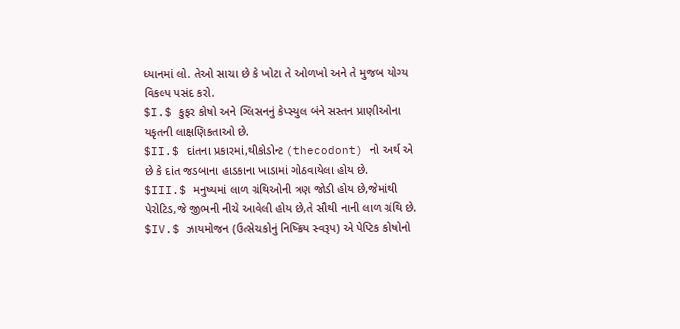ધ્યાનમાં લો. તેઓ સાચા છે કે ખોટા તે ઓળખો અને તે મુજબ યોગ્ય વિકલ્પ પસંદ કરો.
$I.$ કુફર કોષો અને ગ્લિસનનું કેપ્સ્યુલ બંને સસ્તન પ્રાણીઓના યકૃતની લાક્ષણિકતાઓ છે.
$II.$ દાંતના પ્રકારમાં,થીકોડોન્ટ (thecodont) નો અર્થ એ છે કે દાંત જડબાના હાડકાના ખાડામાં ગોઠવાયેલા હોય છે.
$III.$ મનુષ્યમાં લાળ ગ્રંથિઓની ત્રણ જોડી હોય છે,જેમાંથી પેરોટિડ,જે જીભની નીચે આવેલી હોય છે,તે સૌથી નાની લાળ ગ્રંથિ છે.
$IV.$ ઝાયમોજન (ઉત્સેચકોનું નિષ્ક્રિય સ્વરૂપ) એ પેપ્ટિક કોષોનો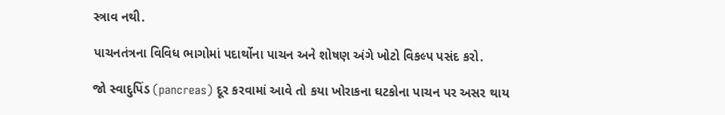સ્ત્રાવ નથી.

પાચનતંત્રના વિવિધ ભાગોમાં પદાર્થોના પાચન અને શોષણ અંગે ખોટો વિકલ્પ પસંદ કરો.

જો સ્વાદુપિંડ (pancreas) દૂર કરવામાં આવે તો કયા ખોરાકના ઘટકોના પાચન પર અસર થાય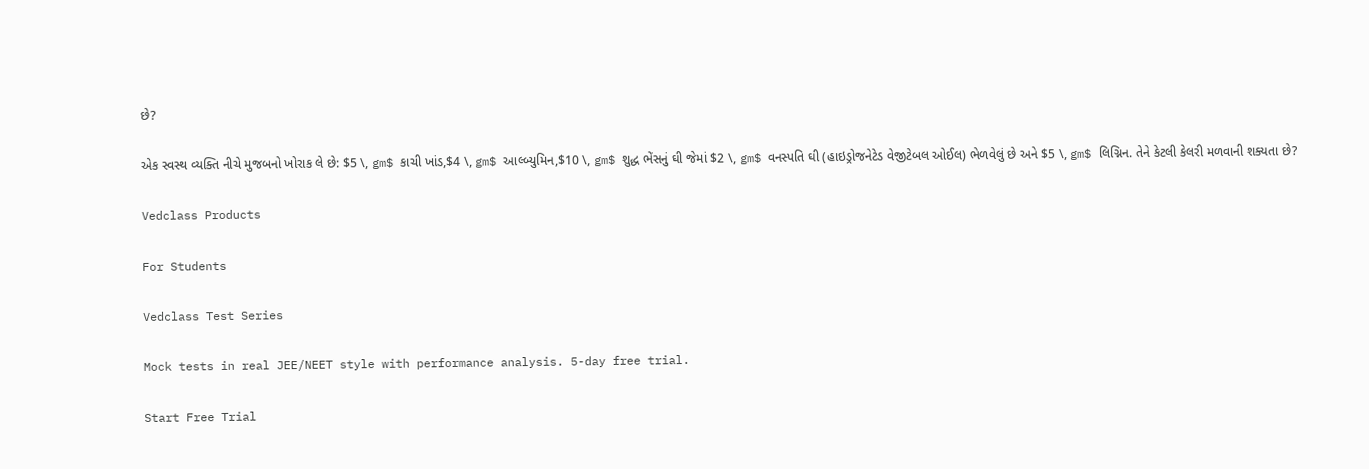છે?

એક સ્વસ્થ વ્યક્તિ નીચે મુજબનો ખોરાક લે છે: $5 \, gm$ કાચી ખાંડ,$4 \, gm$ આલ્બ્યુમિન,$10 \, gm$ શુદ્ધ ભેંસનું ઘી જેમાં $2 \, gm$ વનસ્પતિ ઘી (હાઇડ્રોજનેટેડ વેજીટેબલ ઓઈલ) ભેળવેલું છે અને $5 \, gm$ લિગ્નિન. તેને કેટલી કેલરી મળવાની શક્યતા છે?

Vedclass Products

For Students

Vedclass Test Series

Mock tests in real JEE/NEET style with performance analysis. 5-day free trial.

Start Free Trial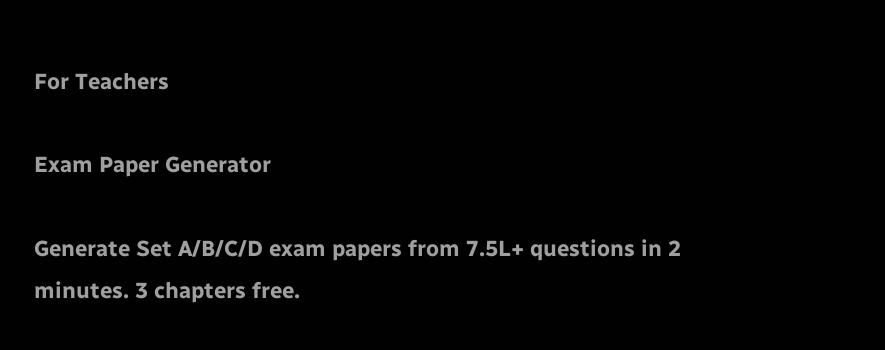For Teachers

Exam Paper Generator

Generate Set A/B/C/D exam papers from 7.5L+ questions in 2 minutes. 3 chapters free.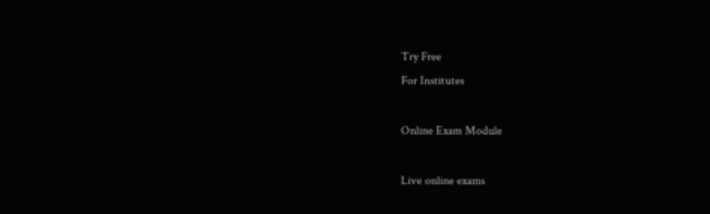Try Free
For Institutes

Online Exam Module

Live online exams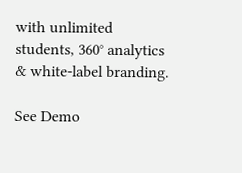with unlimited students, 360° analytics & white-label branding.

See Demo